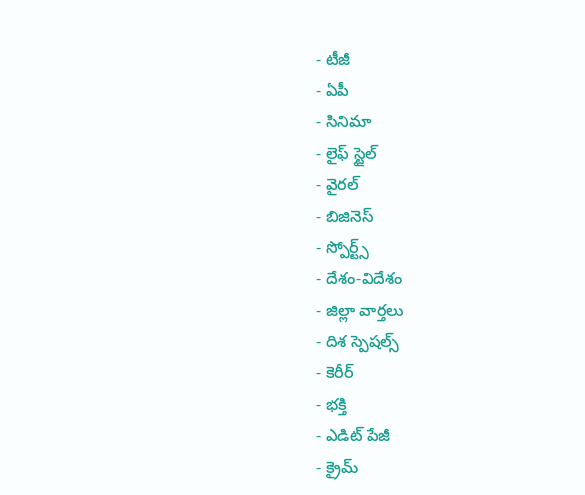- టీజీ
- ఏపీ
- సినిమా
- లైఫ్ స్టైల్
- వైరల్
- బిజినెస్
- స్పోర్ట్స్
- దేశం-విదేశం
- జిల్లా వార్తలు
- దిశ స్పెషల్స్
- కెరీర్
- భక్తి
- ఎడిట్ పేజీ
- క్రైమ్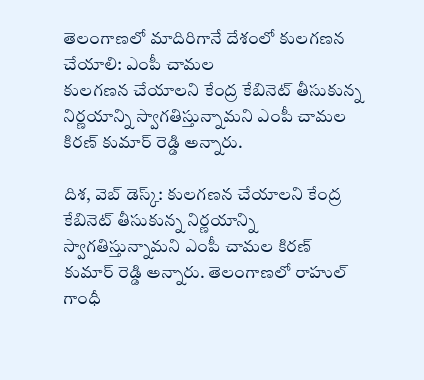తెలంగాణలో మాదిరిగానే దేశంలో కులగణన చేయాలి: ఎంపీ చామల
కులగణన చేయాలని కేంద్ర కేబినెట్ తీసుకున్న నిర్ణయాన్ని స్వాగతిస్తున్నామని ఎంపీ చామల కిరణ్ కుమార్ రెడ్డి అన్నారు.

దిశ, వెబ్ డెస్క్: కులగణన చేయాలని కేంద్ర కేబినెట్ తీసుకున్న నిర్ణయాన్ని స్వాగతిస్తున్నామని ఎంపీ చామల కిరణ్ కుమార్ రెడ్డి అన్నారు. తెలంగాణలో రాహుల్ గాంధీ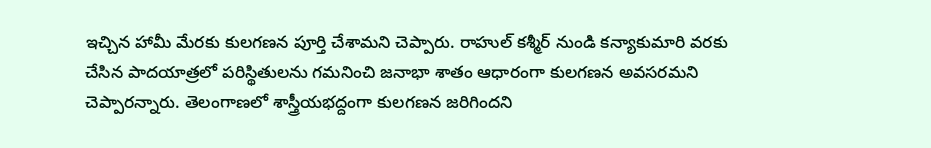ఇచ్చిన హామీ మేరకు కులగణన పూర్తి చేశామని చెప్పారు. రాహుల్ కశ్మీర్ నుండి కన్యాకుమారి వరకు చేసిన పాదయాత్రలో పరిస్థితులను గమనించి జనాభా శాతం ఆధారంగా కులగణన అవసరమని చెప్పారన్నారు. తెలంగాణలో శాస్త్రీయభద్దంగా కులగణన జరిగిందని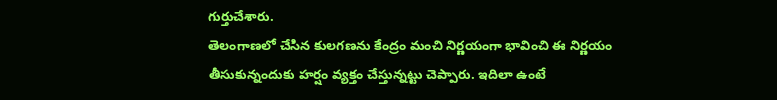గుర్తుచేశారు.
తెలంగాణలో చేసిన కులగణను కేంద్రం మంచి నిర్ణయంగా భావించి ఈ నిర్ణయం తీసుకున్నందుకు హర్షం వ్యక్తం చేస్తున్నట్టు చెప్పారు. ఇదిలా ఉంటే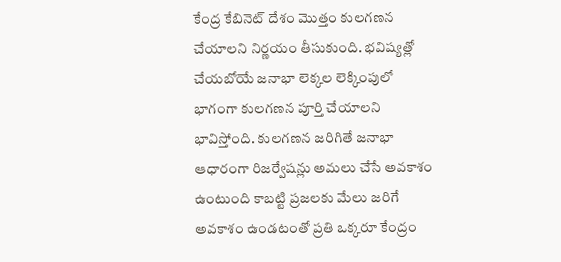కేంద్ర కేబినెట్ దేశం మొత్తం కులగణన చేయాలని నిర్ణయం తీసుకుంది. భవిష్యత్లో చేయబోయే జనాభా లెక్కల లెక్కింపులో భాగంగా కులగణన పూర్తి చేయాలని భావిస్తోంది. కులగణన జరిగితే జనాభా ఆధారంగా రిజర్వేషన్లు అమలు చేసే అవకాశం ఉంటుంది కాబట్టి ప్రజలకు మేలు జరిగే అవకాశం ఉండటంతో ప్రతి ఒక్కరూ కేంద్రం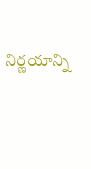నిర్ణయాన్ని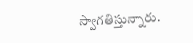స్వాగతిస్తున్నారు.